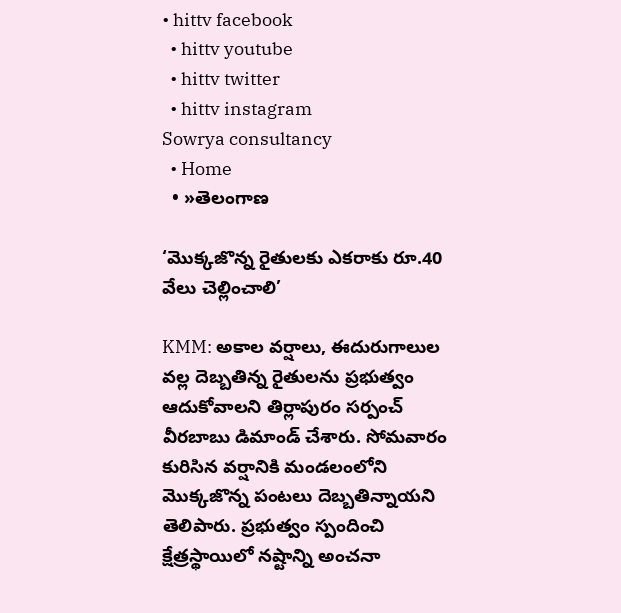• hittv facebook
  • hittv youtube
  • hittv twitter
  • hittv instagram
Sowrya consultancy
  • Home
  • »తెలంగాణ

‘మొక్కజొన్న రైతులకు ఎకరాకు రూ.40 వేలు చెల్లించాలి’

KMM: అకాల వర్షాలు, ఈదురుగాలుల వల్ల దెబ్బతిన్న రైతులను ప్రభుత్వం ఆదుకోవాలని తిర్లాపురం సర్పంచ్ వీరబాబు డిమాండ్ చేశారు. సోమవారం కురిసిన వర్షానికి మండలంలోని మొక్కజొన్న పంటలు దెబ్బతిన్నాయని తెలిపారు. ప్రభుత్వం స్పందించి క్షేత్రస్థాయిలో నష్టాన్ని అంచనా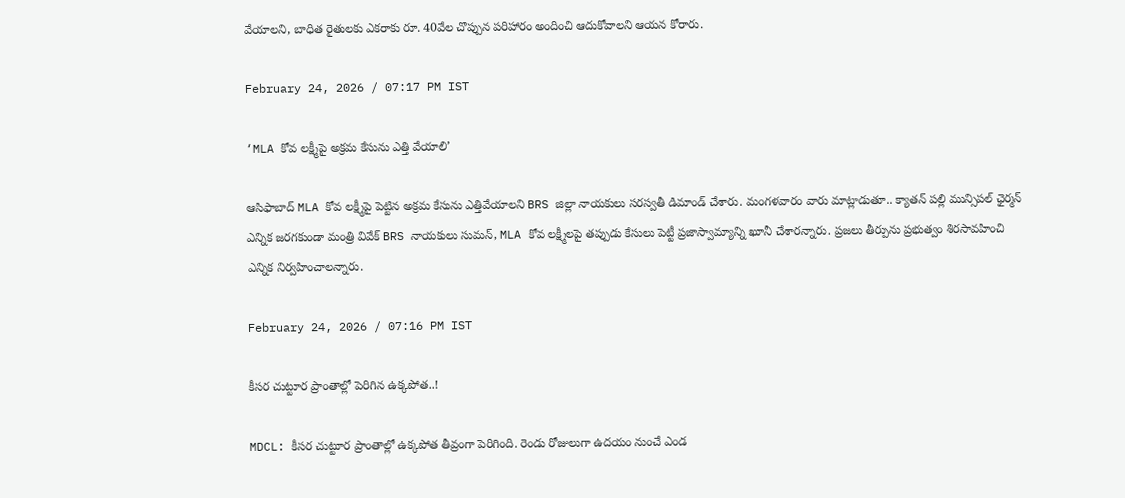వేయాలని, బాధిత రైతులకు ఎకరాకు రూ. 40వేల చొప్పున పరిహారం అందించి ఆదుకోవాలని ఆయన కోరారు.

February 24, 2026 / 07:17 PM IST

‘MLA కోవ లక్ష్మీపై అక్రమ కేసును ఎత్తి వేయాలి’

ఆసిఫాబాద్ MLA కోవ లక్ష్మీపై పెట్టిన అక్రమ కేసును ఎత్తివేయాలని BRS జిల్లా నాయకులు సరస్వతీ డిమాండ్ చేశారు. మంగళవారం వారు మాట్లాడుతూ.. క్యాతన్ పల్లి మున్సిపల్ ఛైర్మన్ ఎన్నిక జరగకుండా మంత్రి వివేక్ BRS నాయకులు సుమన్, MLA కోవ లక్ష్మీలపై తప్పుడు కేసులు పెట్టీ ప్రజాస్వామ్యాన్ని ఖూనీ చేశారన్నారు. ప్రజలు తీర్పును ప్రభుత్వం శిరసావహించి ఎన్నిక నిర్వహించాలన్నారు.

February 24, 2026 / 07:16 PM IST

కీసర చుట్టూర ప్రాంతాల్లో పెరిగిన ఉక్కపోత..!

MDCL: కీసర చుట్టూర ప్రాంతాల్లో ఉక్కపోత తీవ్రంగా పెరిగింది. రెండు రోజులుగా ఉదయం నుంచే ఎండ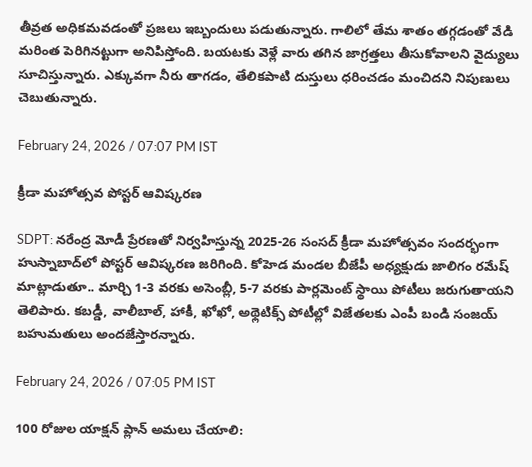తీవ్రత అధికమవడంతో ప్రజలు ఇబ్బందులు పడుతున్నారు. గాలిలో తేమ శాతం తగ్గడంతో వేడి మరింత పెరిగినట్టుగా అనిపిస్తోంది. బయటకు వెళ్లే వారు తగిన జాగ్రత్తలు తీసుకోవాలని వైద్యులు సూచిస్తున్నారు. ఎక్కువగా నీరు తాగడం, తేలికపాటి దుస్తులు ధరించడం మంచిదని నిపుణులు చెబుతున్నారు.

February 24, 2026 / 07:07 PM IST

క్రీడా మహోత్సవ పోస్టర్ ఆవిష్కరణ

SDPT: నరేంద్ర మోడీ ప్రేరణతో నిర్వహిస్తున్న 2025-26 సంసద్ క్రీడా మహోత్సవం సందర్భంగా హుస్నాబాద్‌లో పోస్టర్ ఆవిష్కరణ జరిగింది. కోహెడ మండల బీజేపీ అధ్యక్షుడు జాలిగం రమేష్ మాట్లాడుతూ.. మార్చి 1-3 వరకు అసెంబ్లీ, 5-7 వరకు పార్లమెంట్ స్థాయి పోటీలు జరుగుతాయని తెలిపారు. కబడ్డీ, వాలీబాల్, హాకీ, ఖోఖో, అథ్లెటిక్స్ పోటీల్లో విజేతలకు ఎంపీ బండి సంజయ్ బహుమతులు అందజేస్తారన్నారు.

February 24, 2026 / 07:05 PM IST

100 రోజుల యాక్షన్ ప్లాన్ అమలు చేయాలి: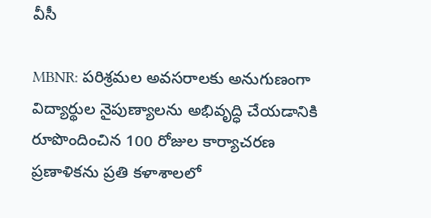వీసీ

MBNR: పరిశ్రమల అవసరాలకు అనుగుణంగా విద్యార్థుల నైపుణ్యాలను అభివృద్ధి చేయడానికి రూపొందించిన 100 రోజుల కార్యాచరణ ప్రణాళికను ప్రతి కళాశాలలో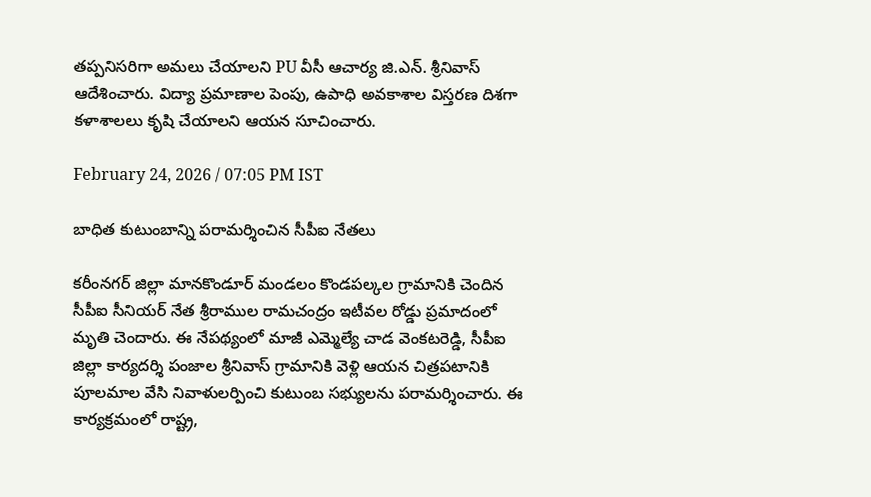తప్పనిసరిగా అమలు చేయాలని PU వీసీ ఆచార్య జి.ఎన్. శ్రీనివాస్ ఆదేశించారు. విద్యా ప్రమాణాల పెంపు, ఉపాధి అవకాశాల విస్తరణ దిశగా కళాశాలలు కృషి చేయాలని ఆయన సూచించారు.

February 24, 2026 / 07:05 PM IST

బాధిత కుటుంబాన్ని పరామర్శించిన సీపీఐ నేతలు

కరీంనగర్ జిల్లా మానకొండూర్ మండలం కొండపల్కల గ్రామానికి చెందిన సీపీఐ సీనియర్ నేత శ్రీరాముల రామచంద్రం ఇటీవల రోడ్డు ప్రమాదంలో మృతి చెందారు. ఈ నేపథ్యంలో మాజీ ఎమ్మెల్యే చాడ వెంకటరెడ్డి, సీపీఐ జిల్లా కార్యదర్శి పంజాల శ్రీనివాస్ గ్రామానికి వెళ్లి ఆయన చిత్రపటానికి పూలమాల వేసి నివాళులర్పించి కుటుంబ సభ్యులను పరామర్శించారు. ఈ కార్యక్రమంలో రాష్ట్ర,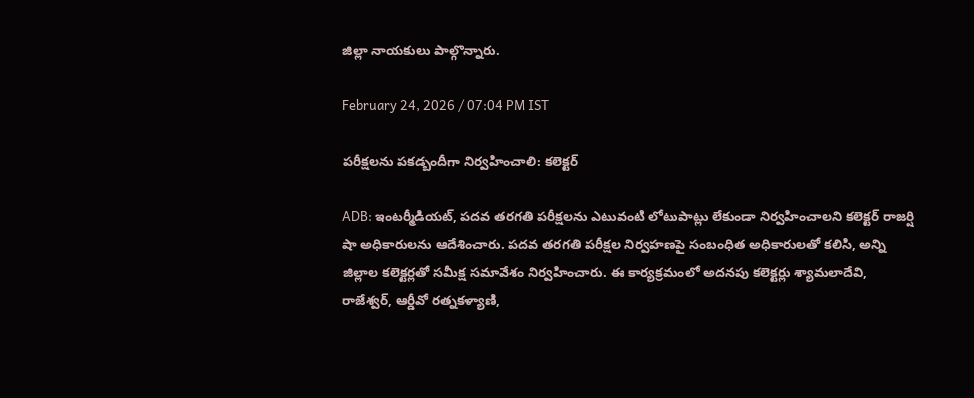జిల్లా నాయకులు పాల్గొన్నారు.

February 24, 2026 / 07:04 PM IST

పరీక్షలను పకడ్బందీగా నిర్వహించాలి: కలెక్టర్

ADB: ఇంటర్మీడియట్, పదవ తరగతి పరీక్షలను ఎటువంటి లోటుపాట్లు లేకుండా నిర్వహించాలని కలెక్టర్ రాజర్షి షా అధికారులను ఆదేశించారు. పదవ తరగతి పరీక్షల నిర్వహణపై సంబంధిత అధికారులతో కలిసి, అన్ని జిల్లాల కలెక్టర్లతో సమీక్ష సమావేశం నిర్వహించారు. ఈ కార్యక్రమంలో అదనపు కలెక్టర్లు శ్యామలాదేవి, రాజేశ్వర్, ఆర్డీవో రత్నకళ్యాణి,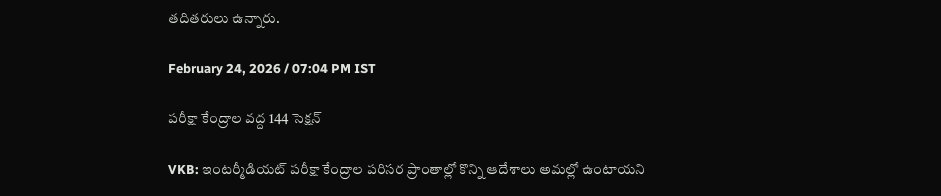తదితరులు ఉన్నారు.

February 24, 2026 / 07:04 PM IST

పరీక్షా కేంద్రాల వద్ద 144 సెక్షన్

VKB: ఇంటర్మీడియట్ పరీక్షా కేంద్రాల పరిసర ప్రాంతాల్లో కొన్ని ఆదేశాలు అమల్లో ఉంటాయని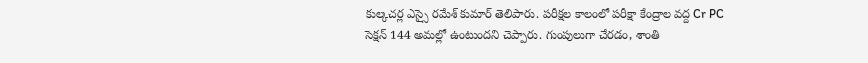కుల్కచర్ల ఎస్సై రమేశ్ కుమార్ తెలిపారు. పరీక్షల కాలంలో పరీక్షా కేంద్రాల వద్ద Cr PC సెక్షన్ 144 అమల్లో ఉంటుందని చెప్పారు. గుంపులుగా చేరడం, శాంతి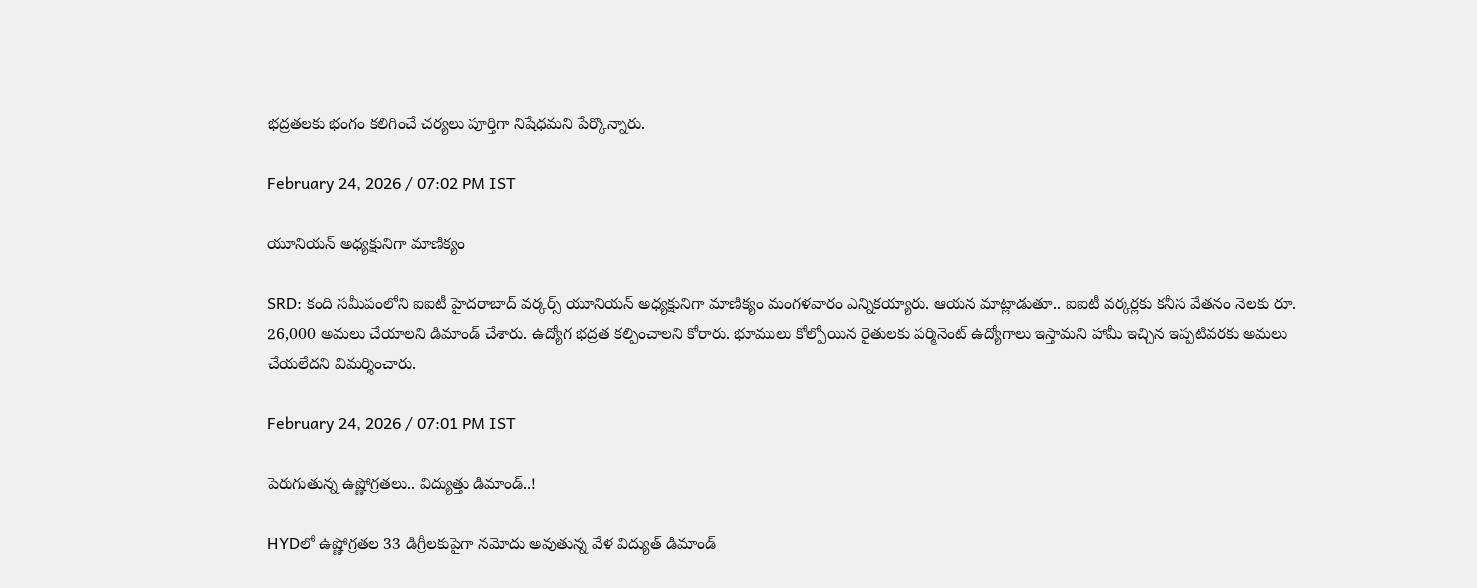భద్రతలకు భంగం కలిగించే చర్యలు పూర్తిగా నిషేధమని పేర్కొన్నారు.

February 24, 2026 / 07:02 PM IST

యూనియన్ అధ్యక్షునిగా మాణిక్యం

SRD: కంది సమీపంలోని ఐఐటీ హైదరాబాద్ వర్కర్స్ యూనియన్ అధ్యక్షునిగా మాణిక్యం మంగళవారం ఎన్నికయ్యారు. ఆయన మాట్లాడుతూ.. ఐఐటీ వర్కర్లకు కనీస వేతనం నెలకు రూ. 26,000 అమలు చేయాలని డిమాండ్ చేశారు. ఉద్యోగ భద్రత కల్పించాలని కోరారు. భూములు కోల్పోయిన రైతులకు పర్మినెంట్ ఉద్యోగాలు ఇస్తామని హామీ ఇచ్చిన ఇప్పటివరకు అమలు చేయలేదని విమర్శించారు.

February 24, 2026 / 07:01 PM IST

పెరుగుతున్న ఉష్ణోగ్రతలు.. విద్యుత్తు డిమాండ్..!

HYDలో ఉష్ణోగ్రతల 33 డిగ్రీలకుపైగా నమోదు అవుతున్న వేళ విద్యుత్ డిమాండ్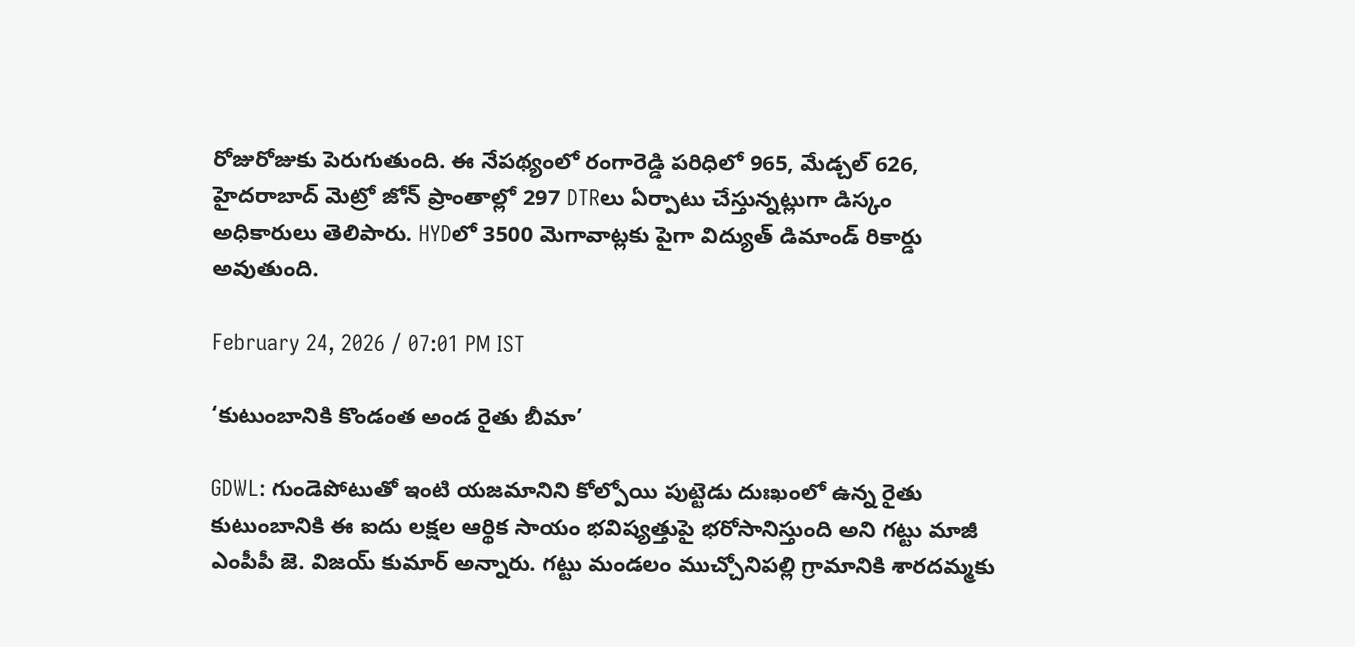రోజురోజుకు పెరుగుతుంది. ఈ నేపథ్యంలో రంగారెడ్డి పరిధిలో 965, మేడ్చల్ 626, హైదరాబాద్ మెట్రో జోన్ ప్రాంతాల్లో 297 DTRలు ఏర్పాటు చేస్తున్నట్లుగా డిస్కం అధికారులు తెలిపారు. HYDలో 3500 మెగావాట్లకు పైగా విద్యుత్ డిమాండ్ రికార్డు అవుతుంది.

February 24, 2026 / 07:01 PM IST

‘కుటుంబానికి కొండంత అండ రైతు బీమా’

GDWL: గుండెపోటుతో ఇంటి యజమానిని కోల్పోయి పుట్టెడు దుఃఖంలో ఉన్న రైతు కుటుంబానికి ఈ ఐదు లక్షల ఆర్థిక సాయం భవిష్యత్తుపై భరోసానిస్తుంది అని గట్టు మాజీ ఎంపీపీ జె. విజయ్ కుమార్ అన్నారు. గట్టు మండలం ముచ్చోనిపల్లి గ్రామానికి శారదమ్మకు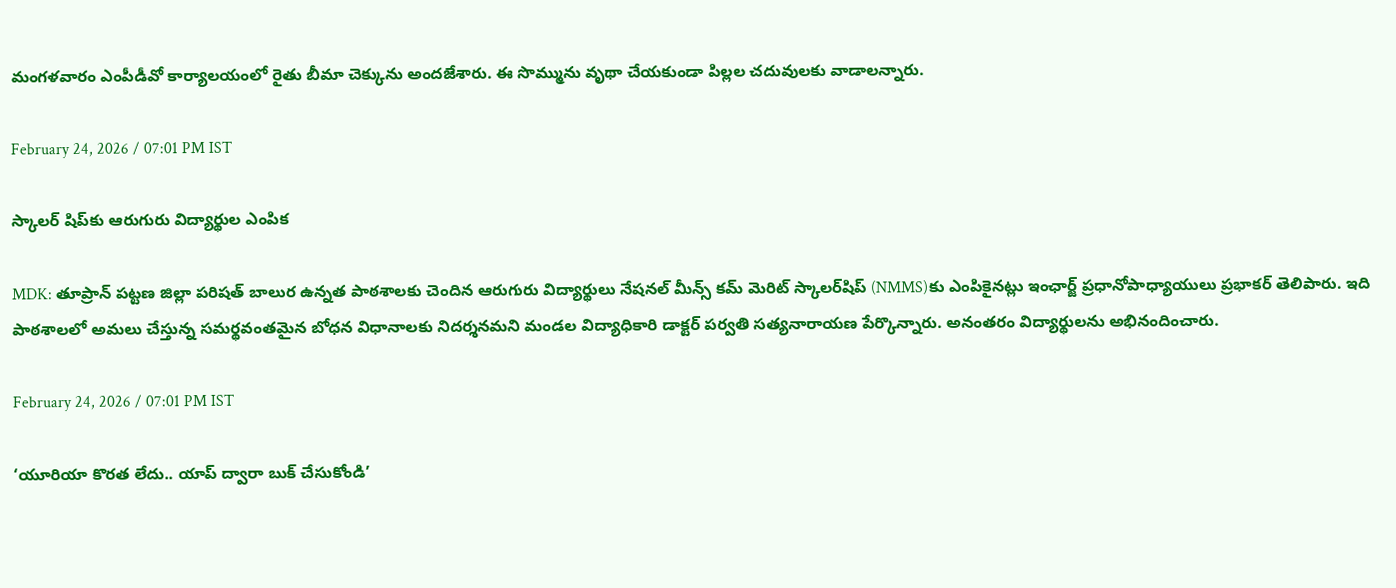మంగళవారం ఎంపీడీవో కార్యాలయంలో రైతు బీమా చెక్కును అందజేశారు. ఈ సొమ్మును వృథా చేయకుండా పిల్లల చదువులకు వాడాలన్నారు.

February 24, 2026 / 07:01 PM IST

స్కాలర్ షిప్‌కు ఆరుగురు విద్యార్థుల ఎంపిక

MDK: తూప్రాన్ పట్టణ జిల్లా పరిషత్ బాలుర ఉన్నత పాఠశాలకు చెందిన ఆరుగురు విద్యార్థులు నేషనల్ మీన్స్ కమ్ మెరిట్ స్కాలర్‌షిప్ (NMMS)కు ఎంపికైనట్లు ఇంఛార్జ్ ప్రధానోపాధ్యాయులు ప్రభాకర్ తెలిపారు. ఇది పాఠశాలలో అమలు చేస్తున్న సమర్థవంతమైన బోధన విధానాలకు నిదర్శనమని మండల విద్యాధికారి డాక్టర్ పర్వతి సత్యనారాయణ పేర్కొన్నారు. అనంతరం విద్యార్థులను అభినందించారు.

February 24, 2026 / 07:01 PM IST

‘యూరియా కొరత లేదు.. యాప్ ద్వారా బుక్ చేసుకోండి’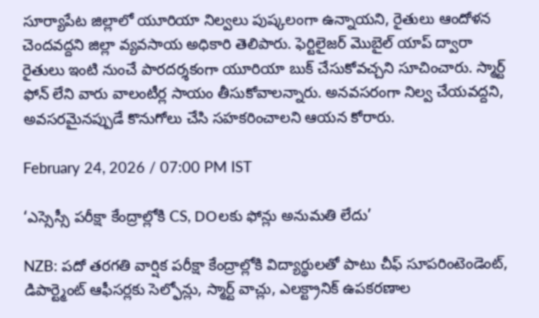సూర్యాపేట జిల్లాలో యూరియా నిల్వలు పుష్కలంగా ఉన్నాయని, రైతులు ఆందోళన చెందవద్దని జిల్లా వ్యవసాయ అధికారి తెలిపారు. ఫెర్టిలైజర్ మొబైల్ యాప్ ద్వారా రైతులు ఇంటి నుంచే పారదర్శకంగా యూరియా బుక్ చేసుకోవచ్చని సూచించారు. స్మార్ట్ ఫోన్ లేని వారు వాలంటీర్ల సాయం తీసుకోవాలన్నారు. అనవసరంగా నిల్వ చేయవద్దని, అవసరమైనప్పుడే కొనుగోలు చేసి సహకరించాలని ఆయన కోరారు.

February 24, 2026 / 07:00 PM IST

‘ఎస్సెస్సీ పరీక్షా కేంద్రాల్లోకి CS, DOలకు ఫోన్లు అనుమతి లేదు’

NZB: పదో తరగతి వార్షిక పరీక్షా కేంద్రాల్లోకి విద్యార్థులతో పాటు చీఫ్ సూపరింటెండెంట్, డిపార్ట్మెంట్ ఆఫీసర్లకు సెల్ఫోన్లు, స్మార్ట్ వాచ్లు, ఎలక్ట్రానిక్ ఉపకరణాల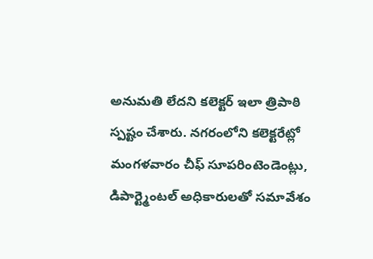అనుమతి లేదని కలెక్టర్ ఇలా త్రిపాఠి స్పష్టం చేశారు. నగరంలోని కలెక్టరేట్లో మంగళవారం చీఫ్ సూపరింటెండెంట్లు, డిపార్ట్మెంటల్ అధికారులతో సమావేశం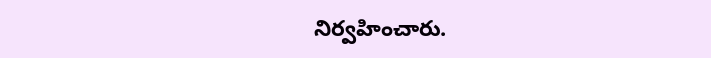నిర్వహించారు.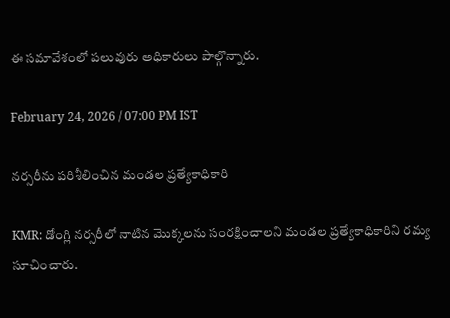ఈ సమావేశంలో పలువురు అధికారులు పాల్గొన్నారు.

February 24, 2026 / 07:00 PM IST

నర్సరీను పరిశీలించిన మండల ప్రత్యేకాధికారి

KMR: డోంగ్లి నర్సరీలో నాటిన మొక్కలను సంరక్షించాలని మండల ప్రత్యేకాధికారిని రమ్య సూచించారు.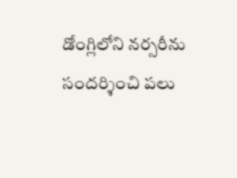డోంగ్లిలోని నర్సరీను సందర్శించి పలు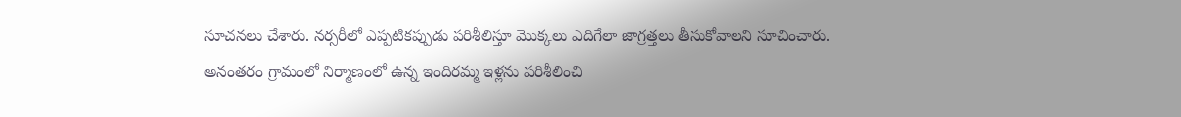సూచనలు చేశారు. నర్సరీలో ఎప్పటికప్పుడు పరిశీలిస్తూ మొక్కలు ఎదిగేలా జాగ్రత్తలు తీసుకోవాలని సూచించారు. అనంతరం గ్రామంలో నిర్మాణంలో ఉన్న ఇందిరమ్మ ఇళ్లను పరిశీలించి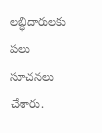లబ్ధిదారులకు పలు సూచనలు చేశారు.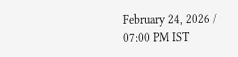February 24, 2026 / 07:00 PM IST